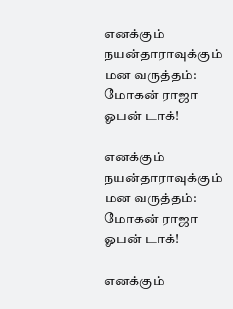எனக்கும் நயன்தாராவுக்கும் மன வருத்தம்: மோகன் ராஜா ஓபன் டாக்!

எனக்கும் நயன்தாராவுக்கும் மன வருத்தம்: மோகன் ராஜா ஓபன் டாக்!

எனக்கும்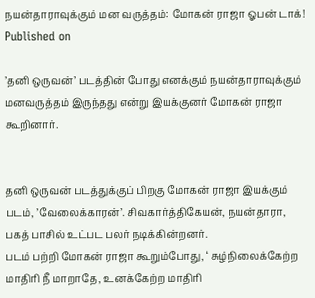நயன்தாராவுக்கும் மன வருத்தம்: மோகன் ராஜா ஓபன் டாக்!
Published on

’தனி ஒருவன்’ படத்தின் போது எனக்கும் நயன்தாராவுக்கும் மனவருத்தம் இருந்தது என்று இயக்குனர் மோகன் ராஜா
கூறினார்.


தனி ஒருவன் படத்துக்குப் பிறகு மோகன் ராஜா இயக்கும் படம், ’வேலைக்காரன்’. சிவகார்த்திகேயன், நயன்தாரா, பகத் பாசில் உட்பட பலர் நடிக்கின்றனர்.
படம் பற்றி மோகன் ராஜா கூறும்போது, ‘ சுழ்நிலைக்கேற்ற மாதிரி நீ மாறாதே, உனக்கேற்ற மாதிரி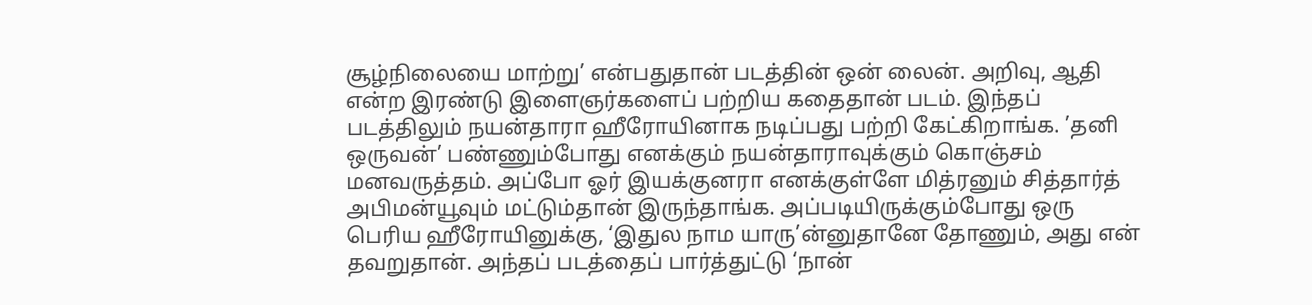சூழ்நிலையை மாற்று’ என்பதுதான் படத்தின் ஒன் லைன். அறிவு, ஆதி என்ற இரண்டு இளைஞர்களைப் பற்றிய கதைதான் படம். இந்தப் படத்திலும் நயன்தாரா ஹீரோயினாக நடிப்பது பற்றி கேட்கிறாங்க. ’தனி ஒருவன்’ பண்ணும்போது எனக்கும் நயன்தாராவுக்கும் கொஞ்சம் மனவருத்தம். அப்போ ஓர் இயக்குனரா எனக்குள்ளே மித்ரனும் சித்தார்த் அபிமன்யூவும் மட்டும்தான் இருந்தாங்க. அப்படியிருக்கும்போது ஒரு பெரிய ஹீரோயினுக்கு, ‘இதுல நாம யாரு’ன்னுதானே தோணும், அது என் தவறுதான். அந்தப் படத்தைப் பார்த்துட்டு ‘நான்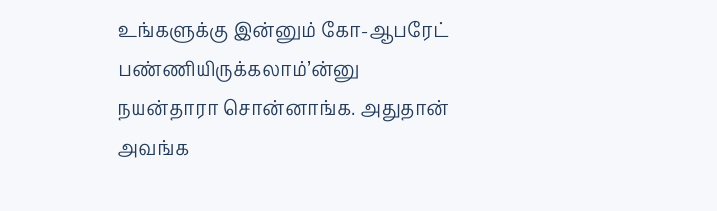உங்களுக்கு இன்னும் கோ-ஆபரேட் பண்ணியிருக்கலாம்’ன்னு
நயன்தாரா சொன்னாங்க. அதுதான் அவங்க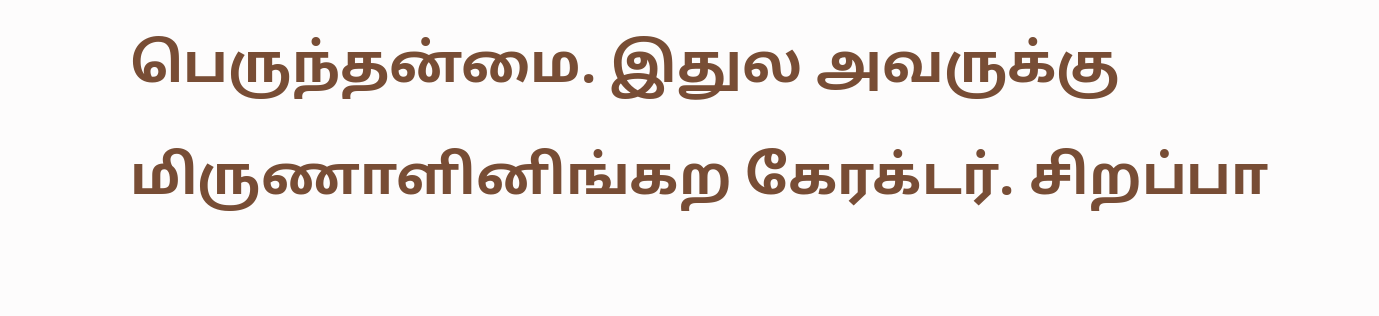பெருந்தன்மை. இதுல அவருக்கு மிருணாளினிங்கற கேரக்டர். சிறப்பா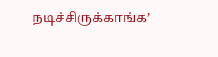நடிச்சிருக்காங்க’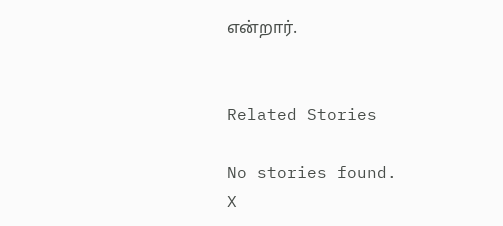என்றார்.


Related Stories

No stories found.
X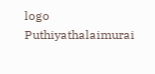logo
Puthiyathalaimurai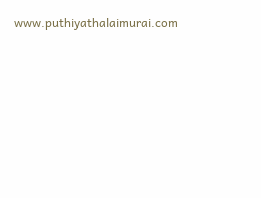www.puthiyathalaimurai.com